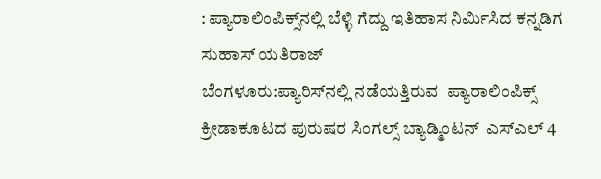: ಪ್ಯಾರಾಲಿಂಪಿಕ್ಸ್‌ನಲ್ಲಿ ಬೆಳ್ಳಿ ಗೆದ್ದು ಇತಿಹಾಸ ನಿರ್ಮಿಸಿದ ಕನ್ನಡಿಗ ಸುಹಾಸ್‌ ಯತಿರಾಜ್‌
ಬೆಂಗಳೂರು:ಪ್ಯಾರಿಸ್‌ನಲ್ಲಿ ನಡೆಯತ್ತಿರುವ  ಪ್ಯಾರಾಲಿಂಪಿಕ್ಸ್ ಕ್ರೀಡಾಕೂಟದ ಪುರುಷರ ಸಿಂಗಲ್ಸ್ ಬ್ಯಾಡ್ಮಿಂಟನ್‌  ಎಸ್ಎಲ್ 4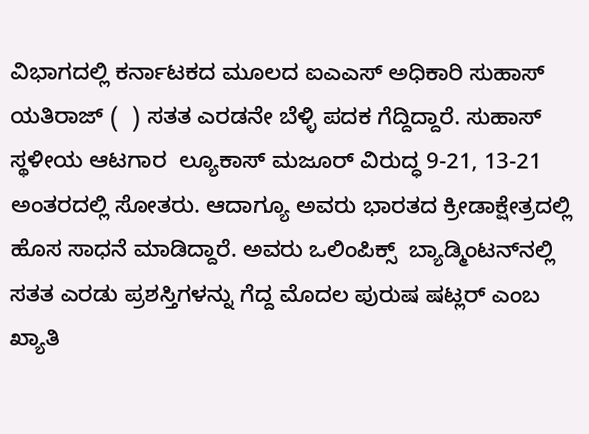ವಿಭಾಗದಲ್ಲಿ ಕರ್ನಾಟಕದ ಮೂಲದ ಐಎಎಸ್‌ ಅಧಿಕಾರಿ ಸುಹಾಸ್ ಯತಿರಾಜ್ (  ) ಸತತ ಎರಡನೇ ಬೆಳ್ಳಿ ಪದಕ ಗೆದ್ದಿದ್ದಾರೆ. ಸುಹಾಸ್ ಸ್ಥಳೀಯ ಆಟಗಾರ  ಲ್ಯೂಕಾಸ್ ಮಜೂರ್ ವಿರುದ್ಧ 9-21, 13-21 ಅಂತರದಲ್ಲಿ ಸೋತರು. ಆದಾಗ್ಯೂ ಅವರು ಭಾರತದ ಕ್ರೀಡಾಕ್ಷೇತ್ರದಲ್ಲಿ ಹೊಸ ಸಾಧನೆ ಮಾಡಿದ್ದಾರೆ. ಅವರು ಒಲಿಂಪಿಕ್ಸ್‌  ಬ್ಯಾಡ್ಮಿಂಟನ್‌ನಲ್ಲಿ ಸತತ ಎರಡು ಪ್ರಶಸ್ತಿಗಳನ್ನು ಗೆದ್ದ ಮೊದಲ ಪುರುಷ ಷಟ್ಲರ್‌ ಎಂಬ ಖ್ಯಾತಿ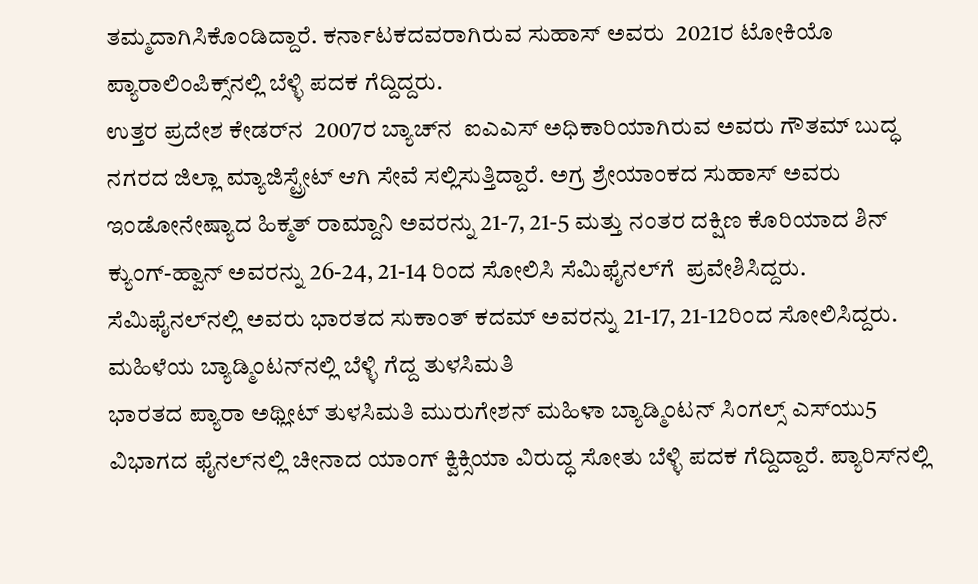ತಮ್ಮದಾಗಿಸಿಕೊಂಡಿದ್ದಾರೆ. ಕರ್ನಾಟಕದವರಾಗಿರುವ ಸುಹಾಸ್‌ ಅವರು  2021ರ ಟೋಕಿಯೊ ಪ್ಯಾರಾಲಿಂಪಿಕ್ಸ್‌ನಲ್ಲಿ ಬೆಳ್ಳಿ ಪದಕ ಗೆದ್ದಿದ್ದರು.
ಉತ್ತರ ಪ್ರದೇಶ ಕೇಡರ್‌ನ  2007ರ ಬ್ಯಾಚ್‌ನ  ಐಎಎಸ್ ಅಧಿಕಾರಿಯಾಗಿರುವ ಅವರು ಗೌತಮ್ ಬುದ್ಧ ನಗರದ ಜಿಲ್ಲಾ ಮ್ಯಾಜಿಸ್ಟ್ರೇಟ್ ಆಗಿ ಸೇವೆ ಸಲ್ಲಿಸುತ್ತಿದ್ದಾರೆ. ಅಗ್ರ ಶ್ರೇಯಾಂಕದ ಸುಹಾಸ್ ಅವರು ಇಂಡೋನೇಷ್ಯಾದ ಹಿಕ್ಮತ್ ರಾಮ್ದಾನಿ ಅವರನ್ನು 21-7, 21-5 ಮತ್ತು ನಂತರ ದಕ್ಷಿಣ ಕೊರಿಯಾದ ಶಿನ್ ಕ್ಯುಂಗ್-ಹ್ವಾನ್ ಅವರನ್ನು 26-24, 21-14 ರಿಂದ ಸೋಲಿಸಿ ಸೆಮಿಫೈನಲ್‌ಗೆ  ಪ್ರವೇಶಿಸಿದ್ದರು.
ಸೆಮಿಫೈನಲ್‌ನಲ್ಲಿ ಅವರು ಭಾರತದ ಸುಕಾಂತ್ ಕದಮ್ ಅವರನ್ನು 21-17, 21-12ರಿಂದ ಸೋಲಿಸಿದ್ದರು.
ಮಹಿಳೆಯ ಬ್ಯಾಡ್ಮಿಂಟನ್‌ನಲ್ಲಿ ಬೆಳ್ಳಿ ಗೆದ್ದ ತುಳಸಿಮತಿ
ಭಾರತದ ಪ್ಯಾರಾ ಅಥ್ಲೀಟ್‌ ತುಳಸಿಮತಿ ಮುರುಗೇಶನ್ ಮಹಿಳಾ ಬ್ಯಾಡ್ಮಿಂಟನ್ ಸಿಂಗಲ್ಸ್ ಎಸ್‌ಯು5  ವಿಭಾಗದ ಫೈನಲ್‌ನಲ್ಲಿ ಚೀನಾದ ಯಾಂಗ್ ಕ್ವಿಕ್ಸಿಯಾ ವಿರುದ್ಧ ಸೋತು ಬೆಳ್ಳಿ ಪದಕ ಗೆದ್ದಿದ್ದಾರೆ. ಪ್ಯಾರಿಸ್‌ನಲ್ಲಿ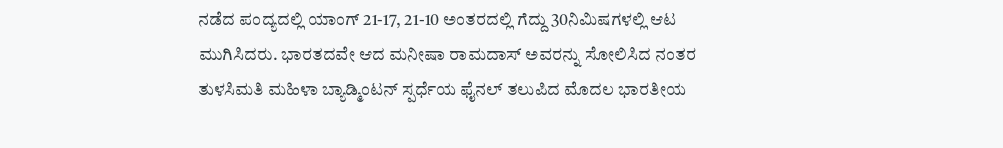ನಡೆದ ಪಂದ್ಯದಲ್ಲಿ ಯಾಂಗ್ 21-17, 21-10 ಅಂತರದಲ್ಲಿ ಗೆದ್ದು 30ನಿಮಿಷಗಳಲ್ಲಿ ಆಟ ಮುಗಿಸಿದರು. ಭಾರತದವೇ ಆದ ಮನೀಷಾ ರಾಮದಾಸ್ ಅವರನ್ನು ಸೋಲಿಸಿದ ನಂತರ ತುಳಸಿಮತಿ ಮಹಿಳಾ ಬ್ಯಾಡ್ಮಿಂಟನ್ ಸ್ಪರ್ಧೆಯ ಫೈನಲ್ ತಲುಪಿದ ಮೊದಲ ಭಾರತೀಯ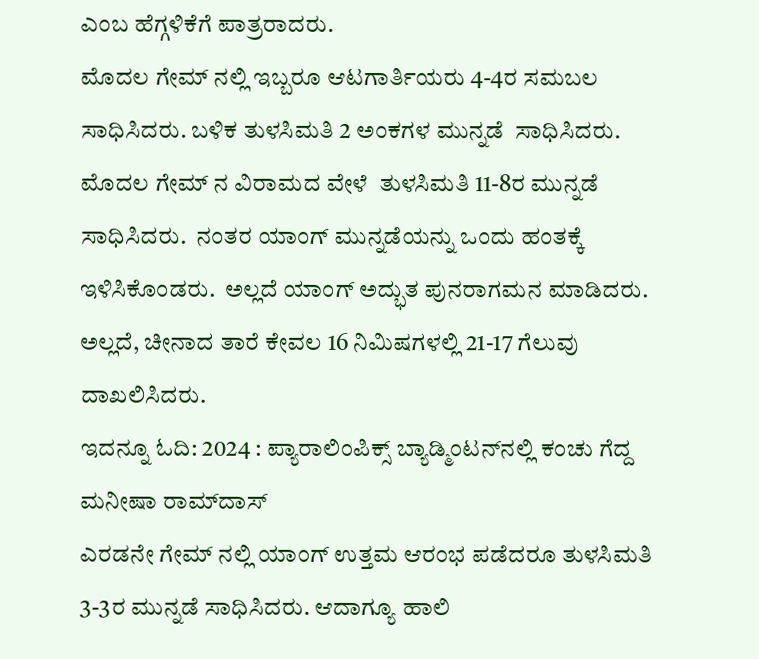ಎಂಬ ಹೆಗ್ಗಳಿಕೆಗೆ ಪಾತ್ರರಾದರು.
ಮೊದಲ ಗೇಮ್ ನಲ್ಲಿ ಇಬ್ಬರೂ ಆಟಗಾರ್ತಿಯರು 4-4ರ ಸಮಬಲ ಸಾಧಿಸಿದರು. ಬಳಿಕ ತುಳಸಿಮತಿ 2 ಅಂಕಗಳ ಮುನ್ನಡೆ  ಸಾಧಿಸಿದರು. ಮೊದಲ ಗೇಮ್ ನ ವಿರಾಮದ ವೇಳೆ  ತುಳಸಿಮತಿ 11-8ರ ಮುನ್ನಡೆ ಸಾಧಿಸಿದರು.  ನಂತರ ಯಾಂಗ್ ಮುನ್ನಡೆಯನ್ನು ಒಂದು ಹಂತಕ್ಕೆ ಇಳಿಸಿಕೊಂಡರು.  ಅಲ್ಲದೆ ಯಾಂಗ್ ಅದ್ಭುತ ಪುನರಾಗಮನ ಮಾಡಿದರು.   ಅಲ್ಲದೆ, ಚೀನಾದ ತಾರೆ ಕೇವಲ 16 ನಿಮಿಷಗಳಲ್ಲಿ 21-17 ಗೆಲುವು ದಾಖಲಿಸಿದರು.
ಇದನ್ನೂ ಓದಿ: 2024 : ಪ್ಯಾರಾಲಿಂಪಿಕ್ಸ್‌ ಬ್ಯಾಡ್ಮಿಂಟನ್‌ನಲ್ಲಿ ಕಂಚು ಗೆದ್ದ ಮನೀಷಾ ರಾಮ್‌ದಾಸ್‌
ಎರಡನೇ ಗೇಮ್ ನಲ್ಲಿ ಯಾಂಗ್ ಉತ್ತಮ ಆರಂಭ ಪಡೆದರೂ ತುಳಸಿಮತಿ 3-3ರ ಮುನ್ನಡೆ ಸಾಧಿಸಿದರು. ಆದಾಗ್ಯೂ ಹಾಲಿ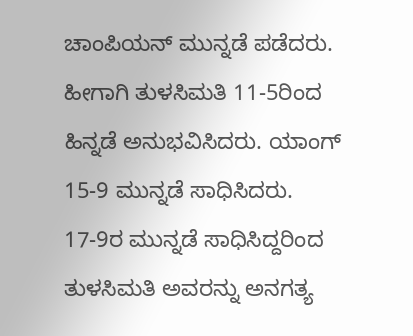ಚಾಂಪಿಯನ್ ಮುನ್ನಡೆ ಪಡೆದರು. ಹೀಗಾಗಿ ತುಳಸಿಮತಿ 11-5ರಿಂದ ಹಿನ್ನಡೆ ಅನುಭವಿಸಿದರು. ಯಾಂಗ್ 15-9 ಮುನ್ನಡೆ ಸಾಧಿಸಿದರು. 17-9ರ ಮುನ್ನಡೆ ಸಾಧಿಸಿದ್ದರಿಂದ ತುಳಸಿಮತಿ ಅವರನ್ನು ಅನಗತ್ಯ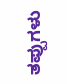ತಪ್ಪುಗಳು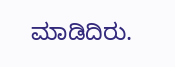ಮಾಡಿದಿರು.